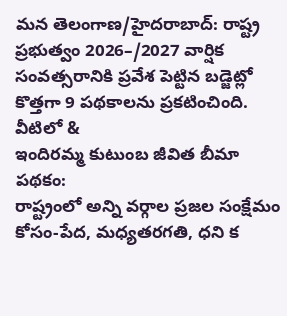మన తెలంగాణ/హైదరాబాద్: రాష్ట్ర ప్రభుత్వం 2026–/2027 వార్షిక సంవత్సరానికి ప్రవేశ పెట్టిన బడ్జెట్లో కొత్తగా 9 పథకాలను ప్రకటించింది. వీటిలో &
ఇందిరమ్మ కుటుంబ జీవిత బీమా పథకం:
రాష్ట్రంలో అన్ని వర్గాల ప్రజల సంక్షేమం కోసం-పేద, మధ్యతరగతి, ధని క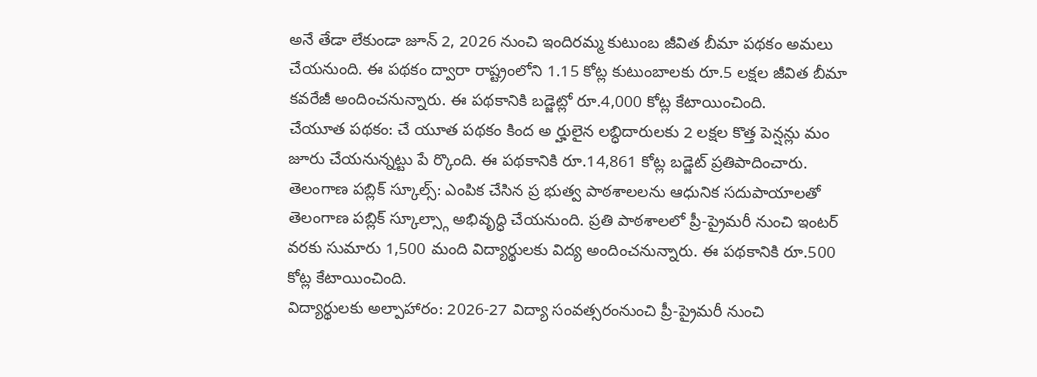అనే తేడా లేకుండా జూన్ 2, 2026 నుంచి ఇందిరమ్మ కుటుంబ జీవిత బీమా పథకం అమలు చేయనుంది. ఈ పథకం ద్వారా రాష్ట్రంలోని 1.15 కోట్ల కుటుంబాలకు రూ.5 లక్షల జీవిత బీమా కవరేజీ అందించనున్నారు. ఈ పథకానికి బడ్జెట్లో రూ.4,000 కోట్ల కేటాయించింది.
చేయూత పథకం: చే యూత పథకం కింద అ ర్హులైన లబ్ధిదారులకు 2 లక్షల కొత్త పెన్షన్లు మం జూరు చేయనున్నట్టు పే ర్కొంది. ఈ పథకానికి రూ.14,861 కోట్ల బడ్జెట్ ప్రతిపాదించారు.
తెలంగాణ పబ్లిక్ స్కూల్స్: ఎంపిక చేసిన ప్ర భుత్వ పాఠశాలలను ఆధునిక సదుపాయాలతో తెలంగాణ పబ్లిక్ స్కూల్స్గా అభివృద్ధి చేయనుంది. ప్రతి పాఠశాలలో ప్రీ-ప్రైమరీ నుంచి ఇంటర్ వరకు సుమారు 1,500 మంది విద్యార్థులకు విద్య అందించనున్నారు. ఈ పథకానికి రూ.500 కోట్ల కేటాయించింది.
విద్యార్థులకు అల్పాహారం: 2026-27 విద్యా సంవత్సరంనుంచి ప్రీ-ప్రైమరీ నుంచి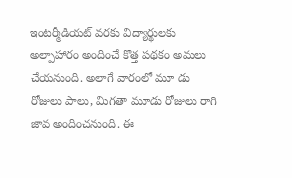ఇంటర్మీడియట్ వరకు విద్యార్థులకు అల్పాహారం అందించే కొత్త పథకం అమలు చేయనుంది. అలాగే వారంలో మూ డు రోజులు పాలు, మిగతా మూడు రోజులు రాగి జావ అందించనుంది. ఈ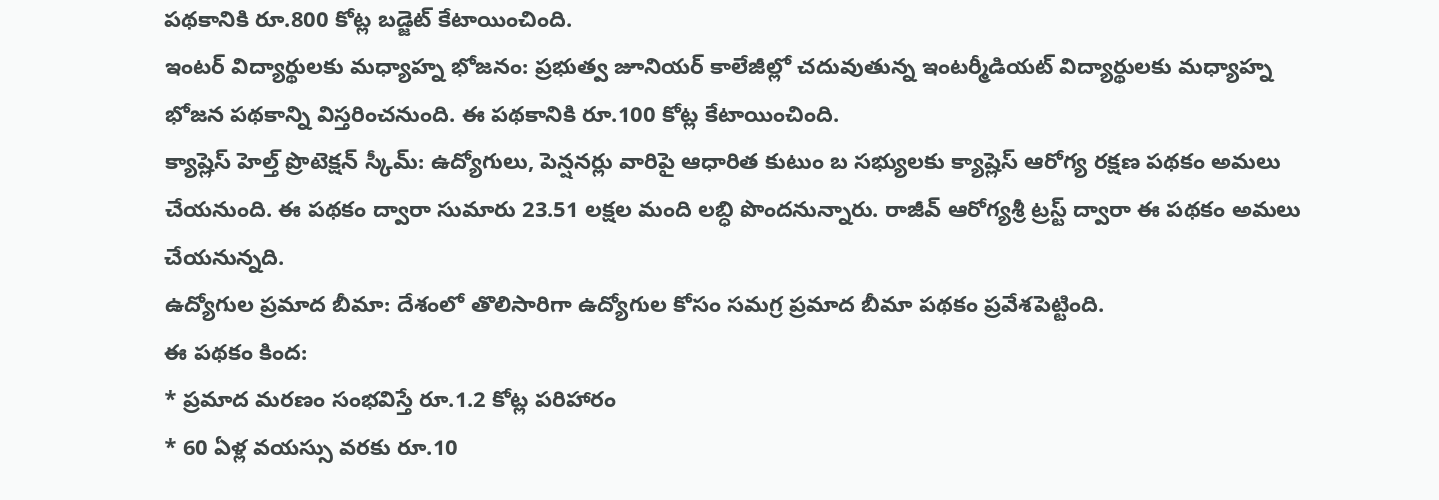పథకానికి రూ.800 కోట్ల బడ్జెట్ కేటాయించింది.
ఇంటర్ విద్యార్థులకు మధ్యాహ్న భోజనం: ప్రభుత్వ జూనియర్ కాలేజీల్లో చదువుతున్న ఇంటర్మీడియట్ విద్యార్థులకు మధ్యాహ్న భోజన పథకాన్ని విస్తరించనుంది. ఈ పథకానికి రూ.100 కోట్ల కేటాయించింది.
క్యాష్లెస్ హెల్త్ ప్రొటెక్షన్ స్కీమ్: ఉద్యోగులు, పెన్షనర్లు వారిపై ఆధారిత కుటుం బ సభ్యులకు క్యాష్లెస్ ఆరోగ్య రక్షణ పథకం అమలు చేయనుంది. ఈ పథకం ద్వారా సుమారు 23.51 లక్షల మంది లబ్ధి పొందనున్నారు. రాజీవ్ ఆరోగ్యశ్రీ ట్రస్ట్ ద్వారా ఈ పథకం అమలు చేయనున్నది.
ఉద్యోగుల ప్రమాద బీమా: దేశంలో తొలిసారిగా ఉద్యోగుల కోసం సమగ్ర ప్రమాద బీమా పథకం ప్రవేశపెట్టింది.
ఈ పథకం కింద:
* ప్రమాద మరణం సంభవిస్తే రూ.1.2 కోట్ల పరిహారం
* 60 ఏళ్ల వయస్సు వరకు రూ.10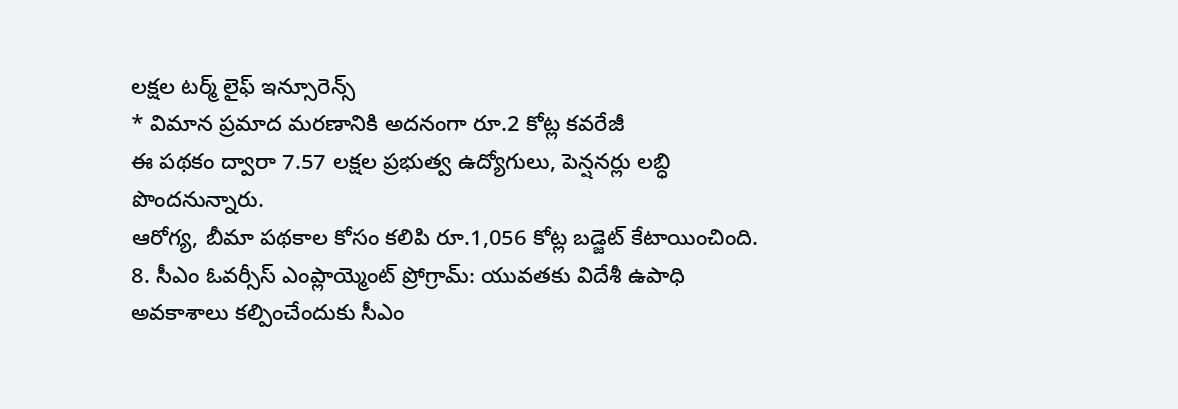లక్షల టర్మ్ లైఫ్ ఇన్సూరెన్స్
* విమాన ప్రమాద మరణానికి అదనంగా రూ.2 కోట్ల కవరేజీ
ఈ పథకం ద్వారా 7.57 లక్షల ప్రభుత్వ ఉద్యోగులు, పెన్షనర్లు లబ్ధి పొందనున్నారు.
ఆరోగ్య, బీమా పథకాల కోసం కలిపి రూ.1,056 కోట్ల బడ్జెట్ కేటాయించింది.
8. సీఎం ఓవర్సీస్ ఎంప్లాయ్మెంట్ ప్రోగ్రామ్: యువతకు విదేశీ ఉపాధి అవకాశాలు కల్పించేందుకు సీఎం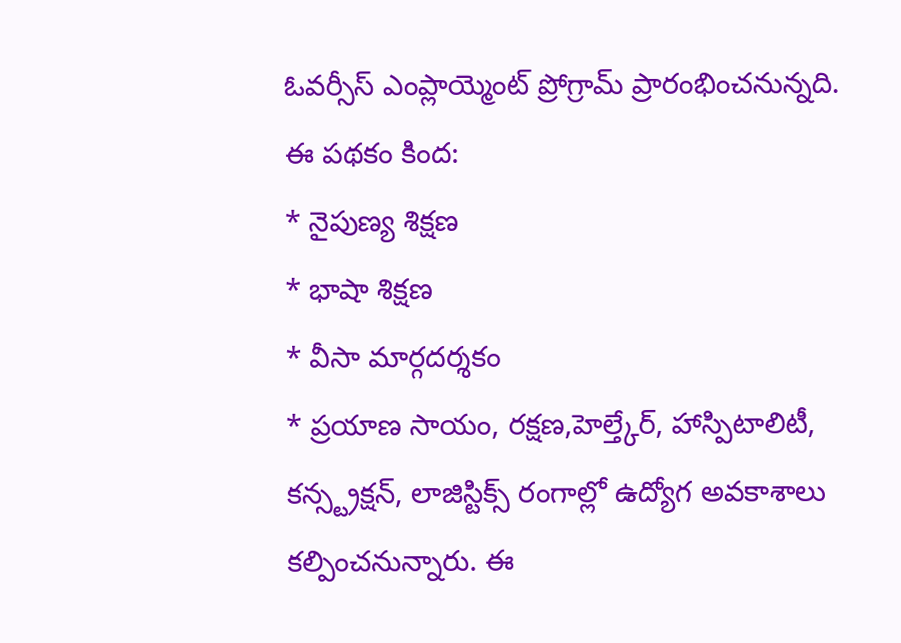ఓవర్సీస్ ఎంప్లాయ్మెంట్ ప్రోగ్రామ్ ప్రారంభించనున్నది.
ఈ పథకం కింద:
* నైపుణ్య శిక్షణ
* భాషా శిక్షణ
* వీసా మార్గదర్శకం
* ప్రయాణ సాయం, రక్షణ,హెల్త్కేర్, హాస్పిటాలిటీ, కన్స్ట్రక్షన్, లాజిస్టిక్స్ రంగాల్లో ఉద్యోగ అవకాశాలు కల్పించనున్నారు. ఈ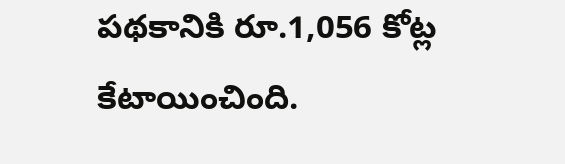పథకానికి రూ.1,056 కోట్ల కేటాయించింది.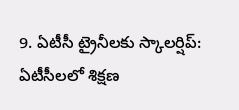9. ఏటీసీ ట్రైనీలకు స్కాలర్షిప్: ఏటీసీలలో శిక్షణ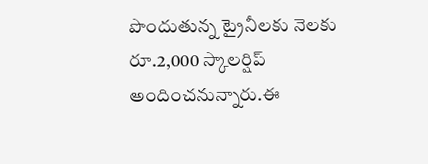పొందుతున్న ట్రైనీలకు నెలకు రూ.2,000 స్కాలర్షిప్ అందించనున్నారు.ఈ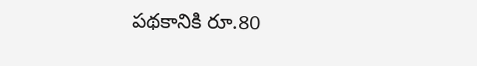పథకానికి రూ.80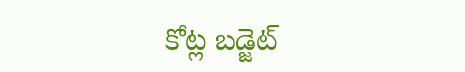కోట్ల బడ్జెట్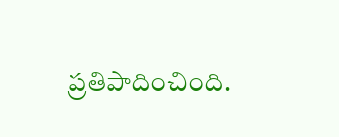ప్రతిపాదించింది.